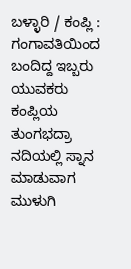ಬಳ್ಳಾರಿ / ಕಂಪ್ಲಿ : ಗಂಗಾವತಿಯಿಂದ ಬಂದಿದ್ದ ಇಬ್ಬರು ಯುವಕರು ಕಂಪ್ಲಿಯ ತುಂಗಭದ್ರಾ ನದಿಯಲ್ಲಿ ಸ್ನಾನ ಮಾಡುವಾಗ ಮುಳುಗಿ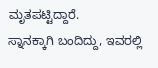ಮೃತಪಟ್ಟಿದ್ದಾರೆ.
ಸ್ನಾನಕ್ಕಾಗಿ ಬಂದಿದ್ದು, ಇವರಲ್ಲಿ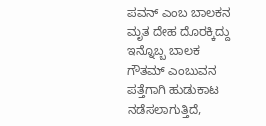ಪವನ್ ಎಂಬ ಬಾಲಕನ ಮೃತ ದೇಹ ದೊರಕ್ಕಿದ್ದು ಇನ್ನೊಬ್ಬ ಬಾಲಕ ಗೌತಮ್ ಎಂಬುವನ ಪತ್ತೆಗಾಗಿ ಹುಡುಕಾಟ ನಡೆಸಲಾಗುತ್ತಿದೆ,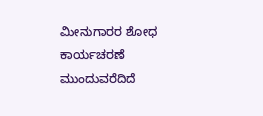ಮೀನುಗಾರರ ಶೋಧ ಕಾರ್ಯಚರಣೆ ಮುಂದುವರೆದಿದೆ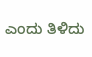ಎಂದು ತಿಳಿದು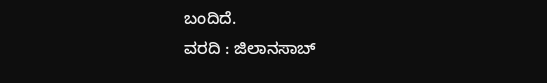ಬಂದಿದೆ.
ವರದಿ : ಜಿಲಾನಸಾಬ್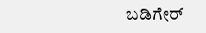ಬಡಿಗೇರ್